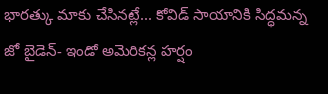భారత్కు మాకు చేసినట్లే... కోవిడ్ సాయానికి సిద్ధమన్న జో బైడెన్- ఇండో అమెరికన్ల హర్షం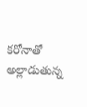కరోనాతో అల్లాడుతున్న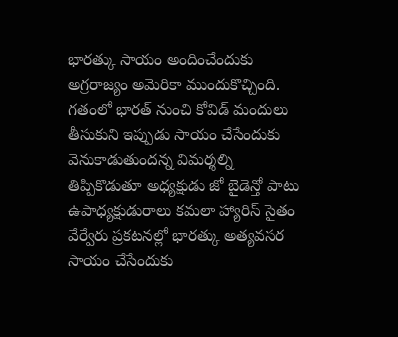భారత్కు సాయం అందించేందుకు అగ్రరాజ్యం అమెరికా ముందుకొచ్చింది. గతంలో భారత్ నుంచి కోవిడ్ మందులు తీసుకుని ఇప్పుడు సాయం చేసేందుకు వెనుకాడుతుందన్న విమర్శల్ని తిప్పికొడుతూ అధ్యక్షుడు జో బైడెన్తో పాటు ఉపాధ్యక్షుడురాలు కమలా హ్యారిస్ సైతం వేర్వేరు ప్రకటనల్లో భారత్కు అత్యవసర సాయం చేసేందుకు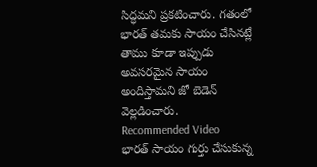సిద్ధమని ప్రకటించారు. గతంలో భారత్ తమకు సాయం చేసినట్లే తాము కూడా ఇప్పుడు అవసరమైన సాయం అందిస్తామని జో బెడెన్ వెల్లడించారు.
Recommended Video
భారత్ సాయం గుర్తు చేసుకున్న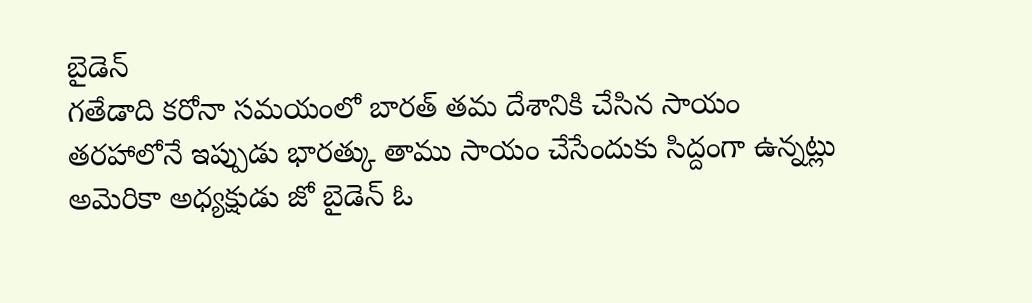బైడెన్
గతేడాది కరోనా సమయంలో బారత్ తమ దేశానికి చేసిన సాయం తరహాలోనే ఇప్పుడు భారత్కు తాము సాయం చేసేందుకు సిద్దంగా ఉన్నట్లు అమెరికా అధ్యక్షుడు జో బైడెన్ ఓ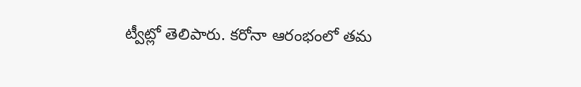ట్వీట్లో తెలిపారు. కరోనా ఆరంభంలో తమ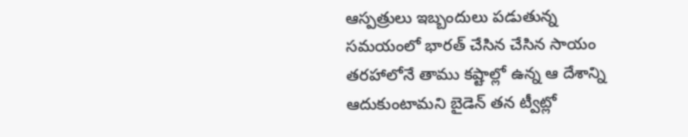ఆస్పత్రులు ఇబ్బందులు పడుతున్న సమయంలో భారత్ చేసిన చేసిన సాయం తరహాలోనే తాము కష్టాల్లో ఉన్న ఆ దేశాన్ని ఆదుకుంటామని బైడెన్ తన ట్వీట్లో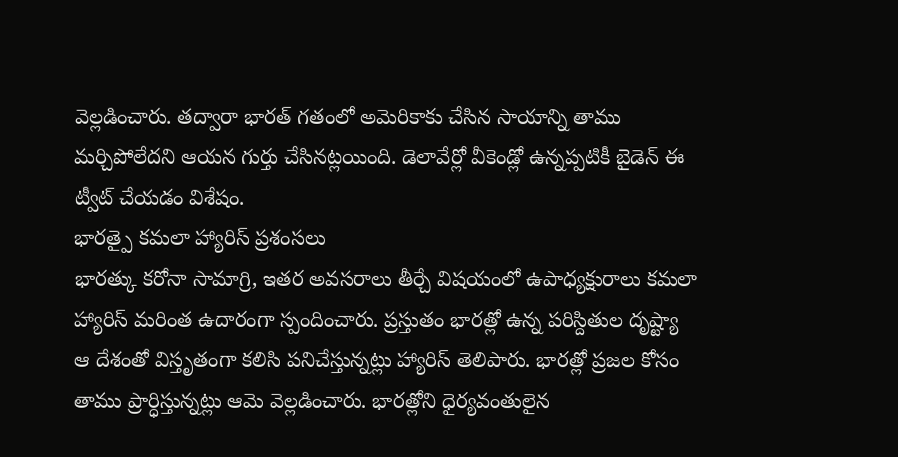వెల్లడించారు. తద్వారా భారత్ గతంలో అమెరికాకు చేసిన సాయాన్ని తాము మర్చిపోలేదని ఆయన గుర్తు చేసినట్లయింది. డెలావేర్లో వీకెండ్లో ఉన్నప్పటికీ బైడెన్ ఈ ట్వీట్ చేయడం విశేషం.
భారత్పై కమలా హ్యారిస్ ప్రశంసలు
భారత్కు కరోనా సామాగ్రి, ఇతర అవసరాలు తీర్చే విషయంలో ఉపాధ్యక్షురాలు కమలా హ్యారిస్ మరింత ఉదారంగా స్పందించారు. ప్రస్తుతం భారత్లో ఉన్న పరిస్దితుల దృష్ట్యా ఆ దేశంతో విస్తృతంగా కలిసి పనిచేస్తున్నట్లు హ్యారిస్ తెలిపారు. భారత్లో ప్రజల కోసం తాము ప్రార్ధిస్తున్నట్లు ఆమె వెల్లడించారు. భారత్లోని ధైర్యవంతులైన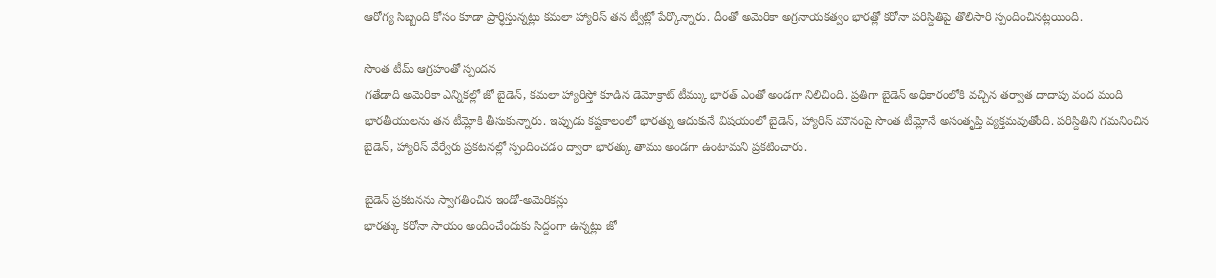ఆరోగ్య సిబ్బంది కోసం కూడా ప్రార్ధిస్తున్నట్లు కమలా హ్యారిస్ తన ట్వీట్లో పేర్కొన్నారు. దీంతో అమెరికా అగ్రనాయకత్వం భారత్లో కరోనా పరిస్దితిపై తొలిసారి స్పందించినట్లయింది.

సొంత టీమ్ ఆగ్రహంతో స్పందన
గతేడాది అమెరికా ఎన్నికల్లో జో బైడెన్, కమలా హ్యారిస్తో కూడిన డెమోక్రాట్ టీమ్కు భారత్ ఎంతో అండగా నిలిచింది. ప్రతిగా బైడెన్ అధికారంలోకి వచ్చిన తర్వాత దాదాపు వంద మంది భారతీయులను తన టీమ్లోకి తీసుకున్నారు. ఇప్పుడు కష్టకాలంలో భారత్ను ఆదుకునే విషయంలో బైడెన్, హ్యారిస్ మౌనంపై సొంత టీమ్లోనే అసంతృప్తి వ్యక్తమవుతోంది. పరిస్దితిని గమనించిన బైడెన్, హ్యారిస్ వేర్వేరు ప్రకటనల్లో స్పందించడం ద్వారా భారత్కు తాము అండగా ఉంటామని ప్రకటించారు.

బైడెన్ ప్రకటనను స్వాగతించిన ఇండో-అమెరికన్లు
భారత్కు కరోనా సాయం అందించేందుకు సిద్దంగా ఉన్నట్లు జో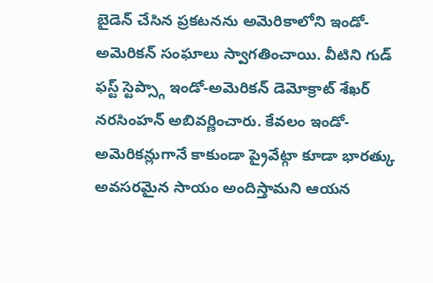బైడెన్ చేసిన ప్రకటనను అమెరికాలోని ఇండో-అమెరికన్ సంఘాలు స్వాగతించాయి. వీటిని గుడ్ ఫస్ట్ స్టెప్స్గా ఇండో-అమెరికన్ డెమోక్రాట్ శేఖర్ నరసింహన్ అబివర్ణించారు. కేవలం ఇండో-అమెరికన్లుగానే కాకుండా ప్రైవేట్గా కూడా భారత్కు అవసరమైన సాయం అందిస్తామని ఆయన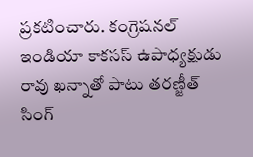ప్రకటించారు. కంగ్రెషనల్ ఇండియా కాకసస్ ఉపాధ్యక్షుడు రావు ఖన్నాతో పాటు తరణ్జీత్ సింగ్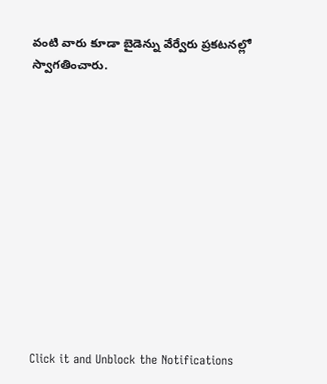వంటి వారు కూడా బైడెన్ను వేర్వేరు ప్రకటనల్లో స్వాగతించారు.












Click it and Unblock the Notifications